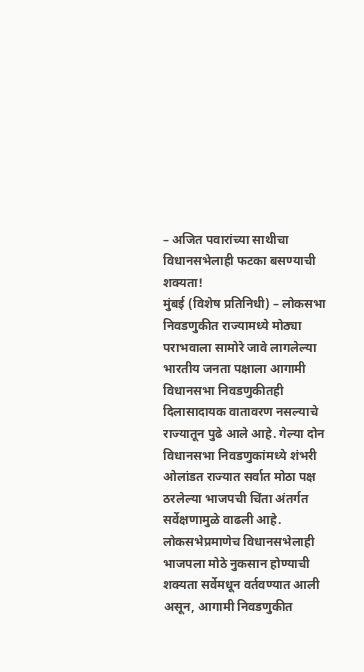– अजित पवारांच्या साथीचा विधानसभेलाही फटका बसण्याची शक्यता!
मुंबई (विशेष प्रतिनिधी) – लोकसभा निवडणुकीत राज्यामध्ये मोठ्या पराभवाला सामोरे जावे लागलेल्या भारतीय जनता पक्षाला आगामी विधानसभा निवडणुकीतही दिलासादायक वातावरण नसल्याचे राज्यातून पुढे आले आहे. गेल्या दोन विधानसभा निवडणुकांमध्ये शंभरी ओलांडत राज्यात सर्वात मोठा पक्ष ठरलेल्या भाजपची चिंता अंतर्गत सर्वेक्षणामुळे वाढली आहे. लोकसभेप्रमाणेच विधानसभेलाही भाजपला मोठे नुकसान होण्याची शक्यता सर्वेमधून वर्तवण्यात आली असून, आगामी निवडणुकीत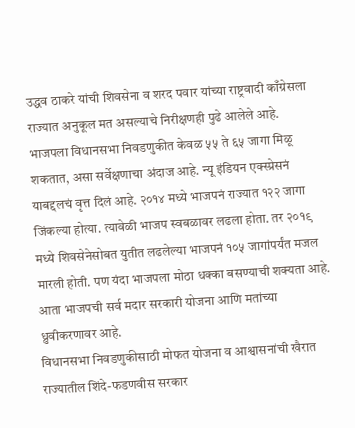उद्धव ठाकरे यांची शिवसेना व शरद पवार यांच्या राष्ट्रवादी काँग्रेसला राज्यात अनुकूल मत असल्याचे निरीक्षणही पुढे आलेले आहे.
भाजपला विधानसभा निवडणुकीत केवळ ५५ ते ६५ जागा मिळू शकतात, असा सर्वेक्षणाचा अंदाज आहे. न्यू इंडियन एक्स्प्रेसनं याबद्दलचं वृत्त दिलं आहे. २०१४ मध्ये भाजपनं राज्यात १२२ जागा जिंकल्या होत्या. त्यावेळी भाजप स्वबळावर लढला होता. तर २०१९ मध्ये शिवसेनेसोबत युतीत लढलेल्या भाजपनं १०५ जागांपर्यंत मजल मारली होती. पण यंदा भाजपला मोठा धक्का बसण्याची शक्यता आहे. आता भाजपची सर्व मदार सरकारी योजना आणि मतांच्या ध्रुवीकरणावर आहे.
विधानसभा निवडणुकीसाठी मोफत योजना व आश्वासनांची खैरात राज्यातील शिंदे-फडणवीस सरकार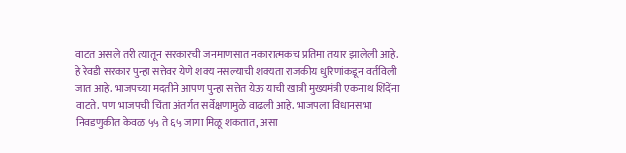वाटत असले तरी त्यातून सरकारची जनमाणसात नकारात्मकच प्रतिमा तयार झालेली आहे. हे रेवडी सरकार पुन्हा सत्तेवर येणे शक्य नसल्याची शक्यता राजकीय धुरिणांकडून वर्तविली जात आहे. भाजपच्या मदतीने आपण पुन्हा सत्तेत येऊ याची खात्री मुख्यमंत्री एकनाथ शिंदेंना वाटते. पण भाजपची चिंता अंतर्गत सर्वेक्षणामुळे वाढली आहे. भाजपला विधानसभा निवडणुकीत केवळ ५५ ते ६५ जागा मिळू शकतात, असा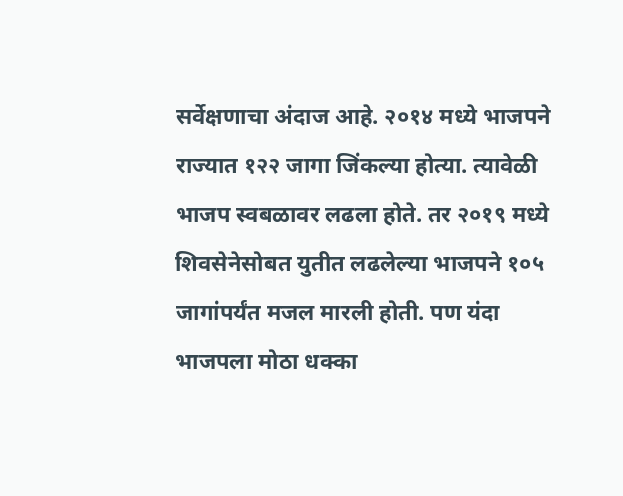सर्वेक्षणाचा अंदाज आहे. २०१४ मध्ये भाजपने राज्यात १२२ जागा जिंकल्या होत्या. त्यावेळी भाजप स्वबळावर लढला होते. तर २०१९ मध्ये शिवसेनेसोबत युतीत लढलेल्या भाजपने १०५ जागांपर्यंत मजल मारली होती. पण यंदा भाजपला मोठा धक्का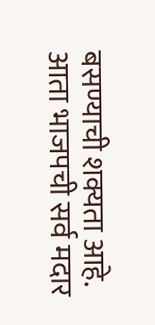बसण्याची शक्यता आहे. आता भाजपची सर्व मदार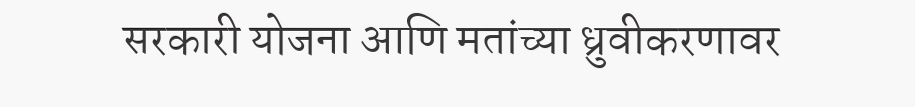सरकारी योजना आणि मतांच्या ध्रुवीकरणावर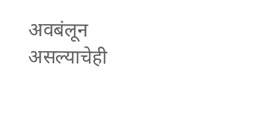अवबंलून असल्याचेही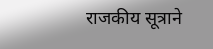राजकीय सूत्राने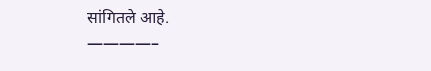सांगितले आहे.
————–